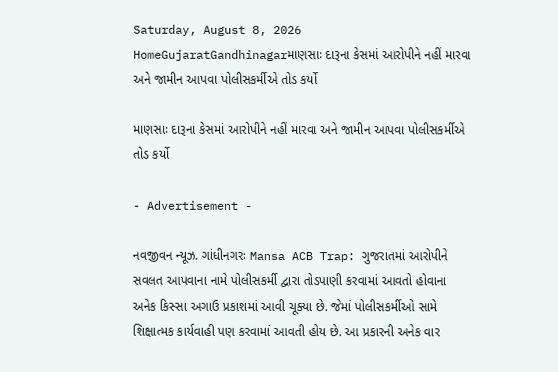Saturday, August 8, 2026
HomeGujaratGandhinagarમાણસાઃ દારૂના કેસમાં આરોપીને નહીં મારવા અને જામીન આપવા પોલીસકર્મીએ તોડ કર્યો

માણસાઃ દારૂના કેસમાં આરોપીને નહીં મારવા અને જામીન આપવા પોલીસકર્મીએ તોડ કર્યો

- Advertisement -

નવજીવન ન્યૂઝ. ગાંધીનગરઃ Mansa ACB Trap: ગુજરાતમાં આરોપીને સવલત આપવાના નામે પોલીસકર્મી દ્વારા તોડપાણી કરવામાં આવતો હોવાના અનેક કિસ્સા અગાઉ પ્રકાશમાં આવી ચૂક્યા છે. જેમાં પોલીસકર્મીઓ સામે શિક્ષાત્મક કાર્યવાહી પણ કરવામાં આવતી હોય છે. આ પ્રકારની અનેક વાર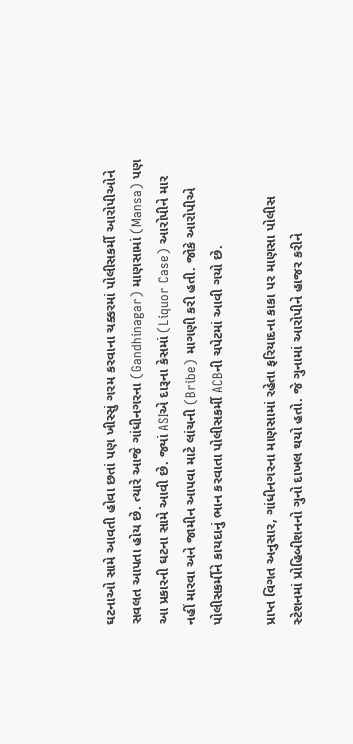ઘટનાઓ સામે આવતી હોવા છતાં પણ ખીસ્સું ગરમ કરવાના ચક્કરમાં પોલીસકર્મી આરોપીઓને સવલત આપતા હોય છે. ત્યારે આજે ગાંધીનગરના (Gandhinagar) માણસામાં (Mansa) પણ આ પ્રકારની ઘટના સામે આવી છે. જ્યાં ASIએ દારૂના કેસમાં (Liquor Case) આરોપીને માર નહીં મારવા અને જામીન આપવા માટે લાંચની (Bribe) માગણી કરી હતી. જોકે આરોપીએ પોલીસકર્મીને કાયદાનું ભાન કરવાતા પોલીસકર્મી ACBની ચપેટમાં આવી ગયો છે.

પ્રાપ્ત વિગત અનુસાર, ગાંધીનગરના માણસામાં રહેતા ફરિયાદના કાકા પર માણસા પોલીસ સ્ટેશનમાં પ્રોહિબીશનનો ગુનો દાખલ થયો હતો. જે ગુનામાં આરોપીને હાજર કરીને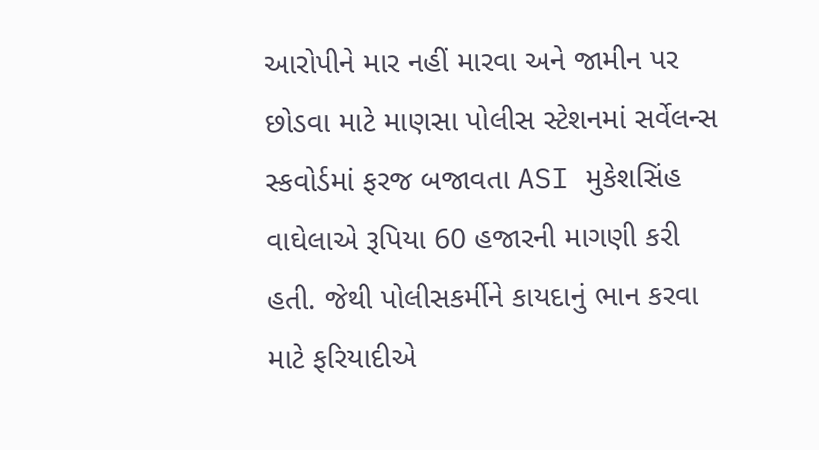આરોપીને માર નહીં મારવા અને જામીન પર છોડવા માટે માણસા પોલીસ સ્ટેશનમાં સર્વેલન્સ સ્કવોર્ડમાં ફરજ બજાવતા ASI મુકેશસિંહ વાઘેલાએ રૂપિયા 60 હજારની માગણી કરી હતી. જેથી પોલીસકર્મીને કાયદાનું ભાન કરવા માટે ફરિયાદીએ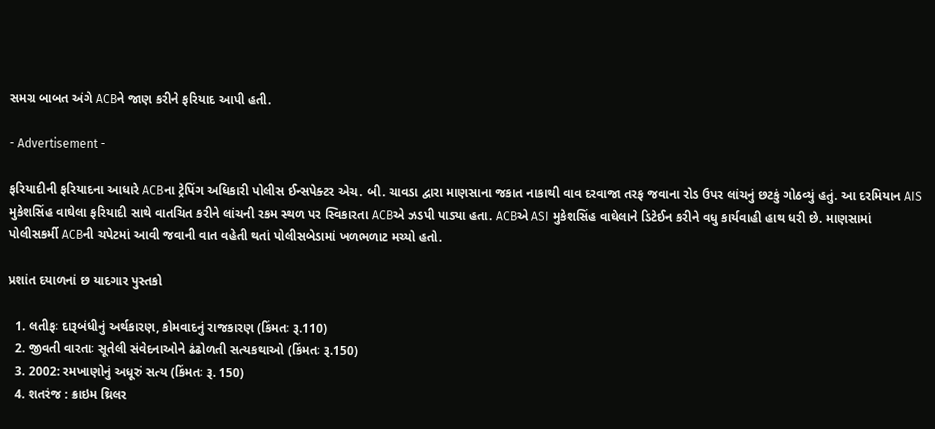સમગ્ર બાબત અંગે ACBને જાણ કરીને ફરિયાદ આપી હતી.

- Advertisement -

ફરિયાદીની ફરિયાદના આધારે ACBના ટ્રેપિંગ અધિકારી પોલીસ ઈન્સપેક્ટર એચ. બી. ચાવડા દ્વારા માણસાના જકાત નાકાથી વાવ દરવાજા તરફ જવાના રોડ ઉપર લાંચનું છટકું ગોઠવ્યું હતું. આ દરમિયાન AIS મુકેશસિંહ વાઘેલા ફરિયાદી સાથે વાતચિત કરીને લાંચની રકમ સ્થળ પર સ્વિકારતા ACBએ ઝડપી પાડ્યા હતા. ACBએ ASI મુકેશસિંહ વાઘેલાને ડિટેઈન કરીને વધુ કાર્યવાહી હાથ ધરી છે. માણસામાં પોલીસકર્મી ACBની ચપેટમાં આવી જવાની વાત વહેતી થતાં પોલીસબેડામાં ખળભળાટ મચ્યો હતો.

પ્રશાંત દયાળનાં છ યાદગાર પુસ્તકો

  1. લતીફઃ દારૂબંધીનું અર્થકારણ, કોમવાદનું રાજકારણ (કિંમતઃ રૂ.110)
  2. જીવતી વારતાઃ સૂતેલી સંવેદનાઓને ઢંઢોળતી સત્યકથાઓ (કિંમતઃ રૂ.150)
  3. 2002: રમખાણોનું અધૂરું સત્ય (કિંમતઃ રૂ. 150)
  4. શતરંજ : ક્રાઇમ થ્રિલર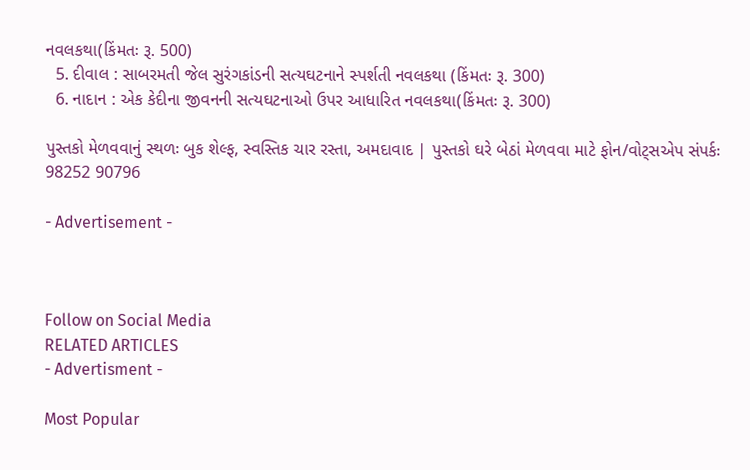નવલકથા(કિંમતઃ રૂ. 500)
  5. દીવાલ : સાબરમતી જેલ સુરંગકાંડની સત્યઘટનાને સ્પર્શતી નવલકથા (કિંમતઃ રૂ. 300)
  6. નાદાન : એક કેદીના જીવનની સત્યઘટનાઓ ઉપર આધારિત નવલકથા(કિંમતઃ રૂ. 300)

પુસ્તકો મેળવવાનું સ્થળઃ બુક શેલ્ફ, સ્વસ્તિક ચાર રસ્તા, અમદાવાદ | પુસ્તકો ઘરે બેઠાં મેળવવા માટે ફોન/વોટ્સએપ સંપર્કઃ 98252 90796

- Advertisement -



Follow on Social Media
RELATED ARTICLES
- Advertisment -

Most Popular